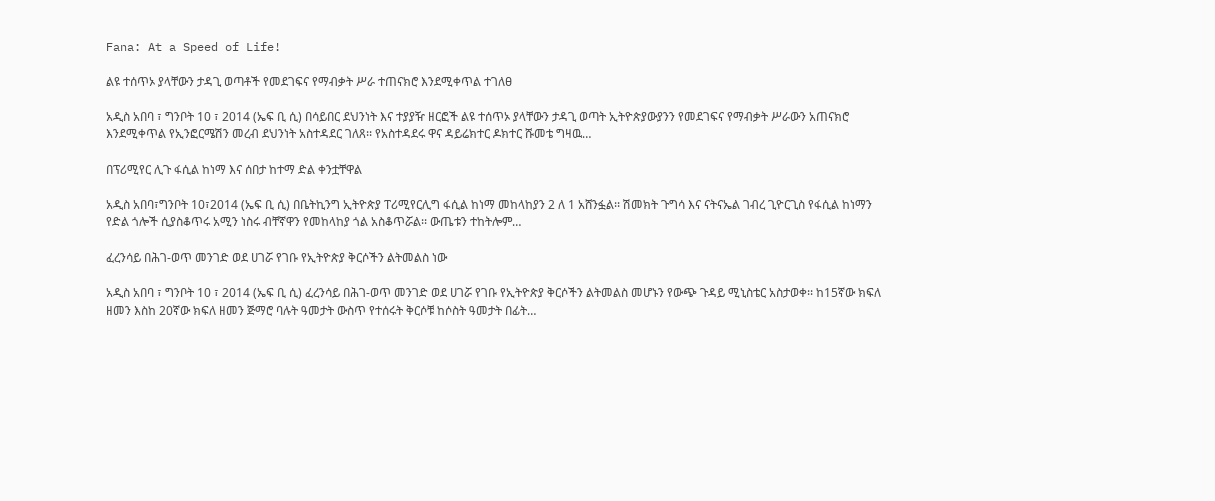Fana: At a Speed of Life!

ልዩ ተሰጥኦ ያላቸውን ታዳጊ ወጣቶች የመደገፍና የማብቃት ሥራ ተጠናክሮ እንደሚቀጥል ተገለፀ

አዲስ አበባ ፣ ግንቦት 10 ፣ 2014 (ኤፍ ቢ ሲ) በሳይበር ደህንነት እና ተያያዥ ዘርፎች ልዩ ተሰጥኦ ያላቸውን ታዳጊ ወጣት ኢትዮጵያውያንን የመደገፍና የማብቃት ሥራውን አጠናክሮ እንደሚቀጥል የኢንፎርሜሽን መረብ ደህንነት አስተዳደር ገለጸ፡፡ የአስተዳደሩ ዋና ዳይሬክተር ዶክተር ሹመቴ ግዛዉ…

በፕሪሚየር ሊጉ ፋሲል ከነማ እና ሰበታ ከተማ ድል ቀንቷቸዋል

አዲስ አበባ፣ግንቦት 10፣2014 (ኤፍ ቢ ሲ) በቤትኪንግ ኢትዮጵያ ፐሪሚየርሊግ ፋሲል ከነማ መከላከያን 2 ለ 1 አሸንፏል፡፡ ሽመክት ጉግሳ እና ናትናኤል ገብረ ጊዮርጊስ የፋሲል ከነማን የድል ጎሎች ሲያስቆጥሩ አሚን ነስሩ ብቸኛዋን የመከላከያ ጎል አስቆጥሯል፡፡ ውጤቱን ተከትሎም…

ፈረንሳይ በሕገ-ወጥ መንገድ ወደ ሀገሯ የገቡ የኢትዮጵያ ቅርሶችን ልትመልስ ነው

አዲስ አበባ ፣ ግንቦት 10 ፣ 2014 (ኤፍ ቢ ሲ) ፈረንሳይ በሕገ-ወጥ መንገድ ወደ ሀገሯ የገቡ የኢትዮጵያ ቅርሶችን ልትመልስ መሆኑን የውጭ ጉዳይ ሚኒስቴር አስታወቀ፡፡ ከ15ኛው ክፍለ ዘመን እስከ 20ኛው ክፍለ ዘመን ጅማሮ ባሉት ዓመታት ውስጥ የተሰሩት ቅርሶቹ ከሶስት ዓመታት በፊት…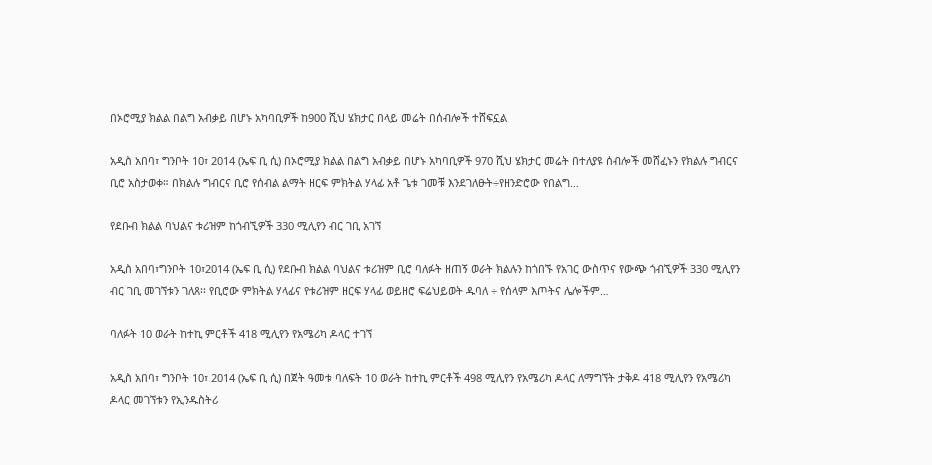በኦሮሚያ ክልል በልግ አብቃይ በሆኑ አካባቢዎች ከ900 ሺህ ሄክታር በላይ መሬት በሰብሎች ተሸፍኗል

አዲስ አበባ፣ ግንቦት 10፣ 2014 (ኤፍ ቢ ሲ) በኦሮሚያ ክልል በልግ አብቃይ በሆኑ አካባቢዎች 970 ሺህ ሄክታር መሬት በተለያዩ ሰብሎች መሸፈኑን የክልሉ ግብርና ቢሮ አስታወቀ። በክልሉ ግብርና ቢሮ የሰብል ልማት ዘርፍ ምክትል ሃላፊ አቶ ጌቱ ገመቹ እንደገለፁት÷የዘንድሮው የበልግ…

የደቡብ ክልል ባህልና ቱሪዝም ከጎብኚዎች 330 ሚሊየን ብር ገቢ አገኘ

አዲስ አበባ፣ግንቦት 10፣2014 (ኤፍ ቢ ሲ) የደቡብ ክልል ባህልና ቱሪዝም ቢሮ ባለፉት ዘጠኝ ወራት ክልሉን ከጎበኙ የአገር ውስጥና የውጭ ጎብኚዎች 330 ሚሊየን ብር ገቢ መገኘቱን ገለጸ፡፡ የቢሮው ምክትል ሃላፊና የቱሪዝም ዘርፍ ሃላፊ ወይዘሮ ፍሬህይወት ዱባለ ÷ የሰላም እጦትና ሌሎችም…

ባለፉት 10 ወራት ከተኪ ምርቶች 418 ሚሊየን የአሜሪካ ዶላር ተገኘ

አዲስ አበባ፣ ግንቦት 10፣ 2014 (ኤፍ ቢ ሲ) በጀት ዓመቱ ባለፍት 10 ወራት ከተኪ ምርቶች 498 ሚሊየን የአሜሪካ ዶላር ለማግኘት ታቅዶ 418 ሚሊየን የአሜሪካ ዶላር መገኘቱን የኢንዱስትሪ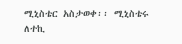ሚኒስቴር አስታወቀ፡፡ ሚኒስቴሩ ለተኪ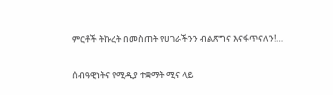ምርቶች ትኩረት በመስጠት የሀገራችንን ብልጽግና እናፋጥናለን!…

ሰብዓዊነትና የሚዲያ ተቋማት ሚና ላይ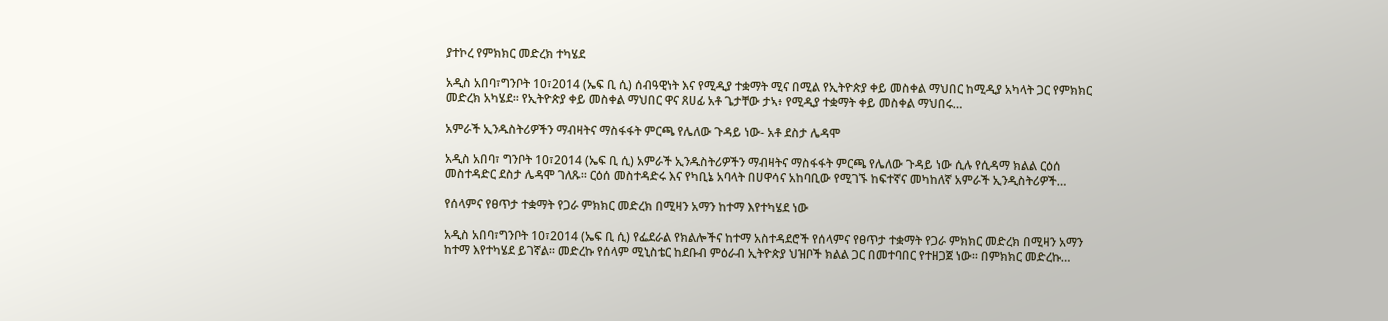ያተኮረ የምክክር መድረክ ተካሄደ

አዲስ አበባ፣ግንቦት 10፣2014 (ኤፍ ቢ ሲ) ሰብዓዊነት እና የሚዲያ ተቋማት ሚና በሚል የኢትዮጵያ ቀይ መስቀል ማህበር ከሚዲያ አካላት ጋር የምክክር መድረክ አካሄደ፡፡ የኢትዮጵያ ቀይ መስቀል ማህበር ዋና ጸሀፊ አቶ ጌታቸው ታኣ፥ የሚዲያ ተቋማት ቀይ መስቀል ማህበሩ…

አምራች ኢንዱስትሪዎችን ማብዛትና ማስፋፋት ምርጫ የሌለው ጉዳይ ነው- አቶ ደስታ ሌዳሞ

አዲስ አበባ፣ ግንቦት 10፣2014 (ኤፍ ቢ ሲ) አምራች ኢንዱስትሪዎችን ማብዛትና ማስፋፋት ምርጫ የሌለው ጉዳይ ነው ሲሉ የሲዳማ ክልል ርዕሰ መስተዳድር ደስታ ሌዳሞ ገለጹ፡፡ ርዕሰ መስተዳድሩ እና የካቢኔ አባላት በሀዋሳና አከባቢው የሚገኙ ከፍተኛና መካከለኛ አምራች ኢንዲስትሪዎች…

የሰላምና የፀጥታ ተቋማት የጋራ ምክክር መድረክ በሚዛን አማን ከተማ እየተካሄደ ነው

አዲስ አበባ፣ግንቦት 10፣2014 (ኤፍ ቢ ሲ) የፌደራል የክልሎችና ከተማ አስተዳደሮች የሰላምና የፀጥታ ተቋማት የጋራ ምክክር መድረክ በሚዛን አማን ከተማ እየተካሄደ ይገኛል። መድረኩ የሰላም ሚኒስቴር ከደቡብ ምዕራብ ኢትዮጵያ ህዝቦች ክልል ጋር በመተባበር የተዘጋጀ ነው። በምክክር መድረኩ…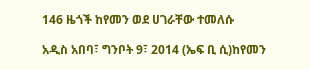146 ዜጎች ከየመን ወደ ሀገራቸው ተመለሱ

አዲስ አበባ፣ ግንቦት 9፣ 2014 (ኤፍ ቢ ሲ)ከየመን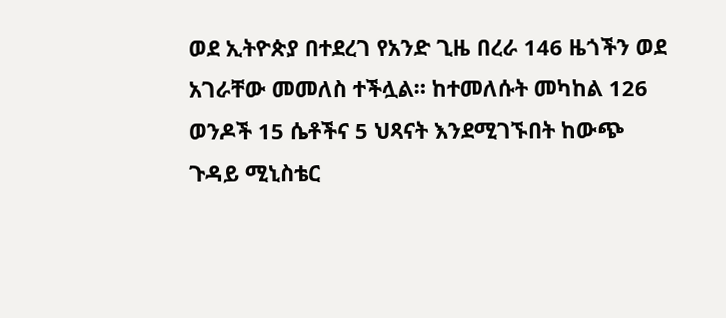ወደ ኢትዮጵያ በተደረገ የአንድ ጊዜ በረራ 146 ዜጎችን ወደ አገራቸው መመለስ ተችሏል። ከተመለሱት መካከል 126 ወንዶች 15 ሴቶችና 5 ህጻናት እንደሚገኙበት ከውጭ ጉዳይ ሚኒስቴር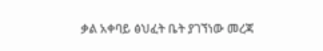ቃል አቀባይ ፅህፈት ቤት ያገኘነው መረጃ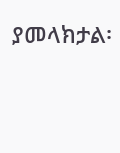ያመላክታል፡